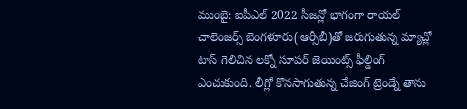ముంబై: ఐపీఎల్ 2022 సీజన్లో భాగంగా రాయల్ చాలెంజర్స్ బెంగళూరు(ఆర్సీబీ)తో జరుగుతున్న మ్యాచ్లో టాస్ గెలిచిన లక్నో సూపర్ జెయింట్స్ ఫీల్డింగ్ ఎంచుకుంది. లీగ్లో కొనసాగుతున్న చేజింగ్ ట్రెండ్నే తాను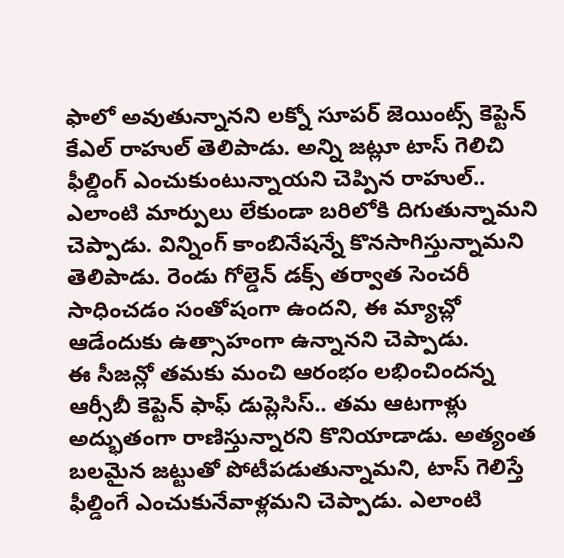ఫాలో అవుతున్నానని లక్నో సూపర్ జెయింట్స్ కెప్టెన్ కేఎల్ రాహుల్ తెలిపాడు. అన్ని జట్లూ టాస్ గెలిచి ఫీల్డింగ్ ఎంచుకుంటున్నాయని చెప్పిన రాహుల్.. ఎలాంటి మార్పులు లేకుండా బరిలోకి దిగుతున్నామని చెప్పాడు. విన్నింగ్ కాంబినేషన్నే కొనసాగిస్తున్నామని తెలిపాడు. రెండు గోల్డెన్ డక్స్ తర్వాత సెంచరీ సాధించడం సంతోషంగా ఉందని, ఈ మ్యాచ్లో ఆడేందుకు ఉత్సాహంగా ఉన్నానని చెప్పాడు.
ఈ సీజన్లో తమకు మంచి ఆరంభం లభించిందన్న ఆర్సీబీ కెప్టెన్ ఫాఫ్ డుప్లెసిస్.. తమ ఆటగాళ్లు అద్భుతంగా రాణిస్తున్నారని కొనియాడాడు. అత్యంత బలమైన జట్టుతో పోటీపడుతున్నామని, టాస్ గెలిస్తే ఫీల్డింగే ఎంచుకునేవాళ్లమని చెప్పాడు. ఎలాంటి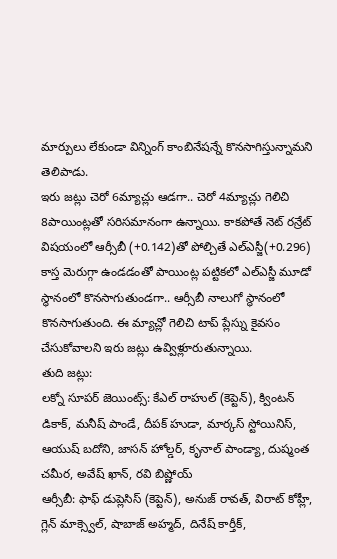మార్పులు లేకుండా విన్నింగ్ కాంబినేషన్నే కొనసాగిస్తున్నామని తెలిపాడు.
ఇరు జట్లు చెరో 6మ్యాచ్లు ఆడగా.. చెరో 4మ్యాచ్లు గెలిచి 8పాయింట్లతో సరిసమానంగా ఉన్నాయి. కాకపోతే నెట్ రన్రేట్ విషయంలో ఆర్సీబీ (+0.142)తో పోల్చితే ఎల్ఎస్జీ(+0.296) కాస్త మెరుగ్గా ఉండడంతో పాయింట్ల పట్టికలో ఎల్ఎస్జీ మూడో స్థానంలో కొనసాగుతుండగా.. ఆర్సీబీ నాలుగో స్థానంలో కొనసాగుతుంది. ఈ మ్యాచ్లో గెలిచి టాప్ ప్లేస్ను కైవసం చేసుకోవాలని ఇరు జట్లు ఉవ్విళ్లూరుతున్నాయి.
తుది జట్లు:
లక్నో సూపర్ జెయింట్స్: కేఎల్ రాహుల్ (కెప్టెన్), క్వింటన్ డికాక్, మనీష్ పాండే, దీపక్ హుడా, మార్కస్ స్టోయినిస్, ఆయుష్ బదోని, జాసన్ హోల్డర్, కృనాల్ పాండ్యా, దుష్మంత చమీర, అవేష్ ఖాన్, రవి బిష్ణోయ్
ఆర్సీబీ: ఫాఫ్ డుప్లెసిస్ (కెప్టెన్), అనుజ్ రావత్, విరాట్ కోహ్లీ, గ్లెన్ మాక్స్వెల్, షాబాజ్ అహ్మద్, దినేష్ కార్తీక్,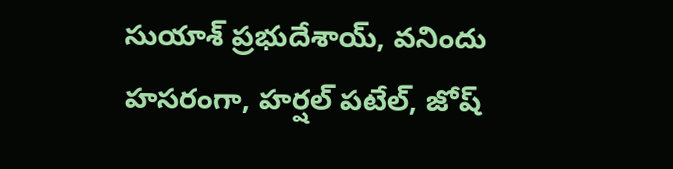సుయాశ్ ప్రభుదేశాయ్, వనిందు హసరంగా, హర్షల్ పటేల్, జోష్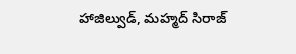హాజిల్వుడ్, మహ్మద్ సిరాజ్